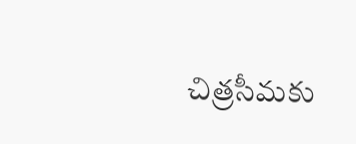చిత్రసీమకు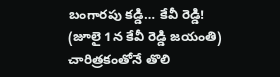బంగారపు కడ్డి… కేవీ రెడ్డి!
(జూలై 1న కేవీ రెడ్డి జయంతి)
చారిత్రకంతోనే తొలి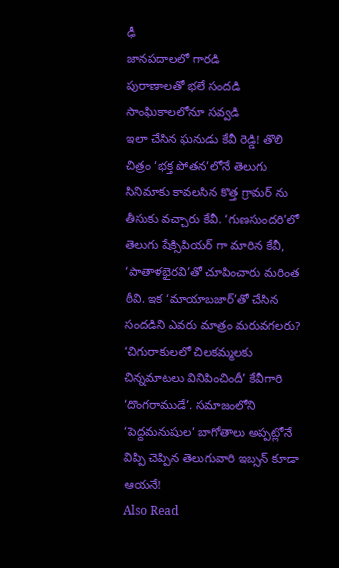ఢీ
జానపదాలలో గారడి
పురాణాలతో భలే సందడి
సాంఘికాలలోనూ సవ్వడి
ఇలా చేసిన ఘనుడు కేవీ రెడ్డి! తొలి చిత్రం ‘భక్త పోతన’లోనే తెలుగు సినిమాకు కావలసిన కొత్త గ్రామర్ ను తీసుకు వచ్చారు కేవీ. ‘గుణసుందరి’లో తెలుగు షేక్సిపియర్ గా మారిన కేవీ, ‘పాతాళభైరవి’తో చూపించారు మరింత ఠీవి. ఇక ‘మాయాబజార్’తో చేసిన సందడిని ఎవరు మాత్రం మరువగలరు? ‘చిగురాకులలో చిలకమ్మలకు చిన్నమాటలు వినిపించిందీ’ కేవీగారి ‘దొంగరాముడే’. సమాజంలోని ‘పెద్దమనుషుల’ బాగోతాలు అప్పట్లోనే విప్పి చెప్పిన తెలుగువారి ఇబ్సన్ కూడా ఆయనే!
Also Read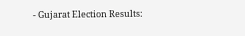- Gujarat Election Results: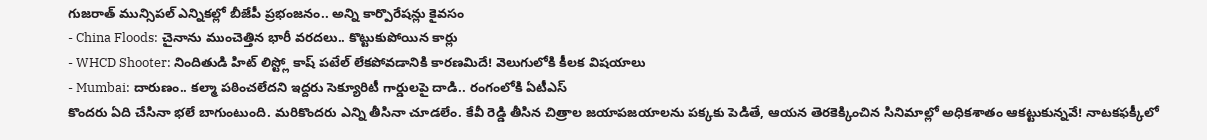గుజరాత్ మున్సిపల్ ఎన్నికల్లో బీజేపీ ప్రభంజనం.. అన్ని కార్పొరేషన్లు కైవసం
- China Floods: చైనాను ముంచెత్తిన భారీ వరదలు.. కొట్టుకుపోయిన కార్లు
- WHCD Shooter: నిందితుడి హిట్ లిస్ట్లో కాష్ పటేల్ లేకపోవడానికి కారణమిదే! వెలుగులోకి కీలక విషయాలు
- Mumbai: దారుణం.. కల్మా పఠించలేదని ఇద్దరు సెక్యూరిటీ గార్డులపై దాడి.. రంగంలోకి ఏటీఎస్
కొందరు ఏది చేసినా భలే బాగుంటుంది. మరికొందరు ఎన్ని తీసినా చూడలేం. కేవీ రెడ్డి తీసిన చిత్రాల జయాపజయాలను పక్కకు పెడితే, ఆయన తెరకెక్కించిన సినిమాల్లో అధికశాతం ఆకట్టుకున్నవే! నాటకఫక్కీలో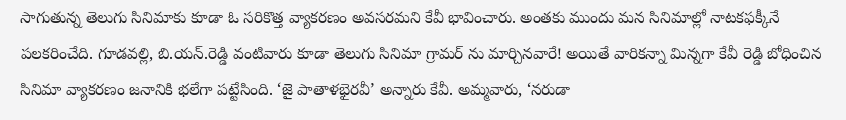సాగుతున్న తెలుగు సినిమాకు కూడా ఓ సరికొత్త వ్యాకరణం అవసరమని కేవీ భావించారు. అంతకు ముందు మన సినిమాల్లో నాటకఫక్కీనే పలకరించేది. గూడవల్లి, బి.యన్.రెడ్డి వంటివారు కూడా తెలుగు సినిమా గ్రామర్ ను మార్చినవారే! అయితే వారికన్నా మిన్నగా కేవీ రెడ్డి బోధించిన సినిమా వ్యాకరణం జనానికి భలేగా పట్టేసింది. ‘జై పాతాళభైరవీ’ అన్నారు కేవీ. అమ్మవారు, ‘నరుడా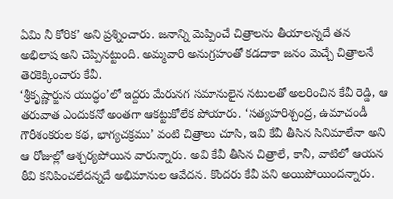ఏమి నీ కోరిక’ అని ప్రశ్నించారు. జనాన్ని మెప్పించే చిత్రాలను తీయాలన్నదే తన అభిలాష అని చెప్పినట్టుంది. అమ్మవారి అనుగ్రహంతో కడదాకా జనం మెచ్చే చిత్రాలనే తెరకెక్కించారు కేవీ.
‘శ్రీకృష్ణార్జున యుద్ధం’లో ఇద్దరు మేరునగ సమానులైన నటులతో అలరించిన కేవీ రెడ్డి, ఆ తరువాత ఎందుకనో అంతగా ఆకట్టుకోలేక పోయారు. ‘సత్యహరిశ్చంద్ర, ఉమాచండీ గౌరీశంకరుల కథ, భాగ్యచక్రము’ వంటి చిత్రాలు చూసి, ఇవి కేవీ తీసిన సినిమాలేనా అని ఆ రోజుల్లో ఆశ్చర్యపోయిన వారున్నారు. అవి కేవీ తీసిన చిత్రాలే, కానీ, వాటిలో ఆయన ఠీవి కనిపించలేదన్నదే అభిమానుల ఆవేదన. కొందరు కేవీ పని అయిపోయిందన్నారు.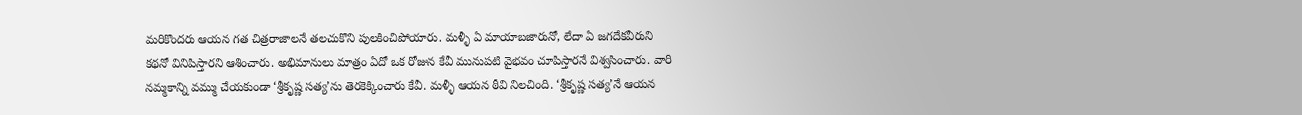మరికొందరు ఆయన గత చిత్రరాజాలనే తలచుకొని పులకించిపోయారు. మళ్ళీ ఏ మాయాబజారునో, లేదా ఏ జగదేకవీరుని కథనో వినిపిస్తారని ఆశించారు. అభిమానులు మాత్రం ఏదో ఒక రోజున కేవీ మునుపటి వైభవం చూపిస్తారనే విశ్వసించారు. వారి నమ్మకాన్ని వమ్ము చేయకుండా ‘శ్రీకృష్ణ సత్య’ను తెరకెక్కించారు కేవీ. మళ్ళీ ఆయన ఠీవి నిలచింది. ‘శ్రీకృష్ణ సత్య’నే ఆయన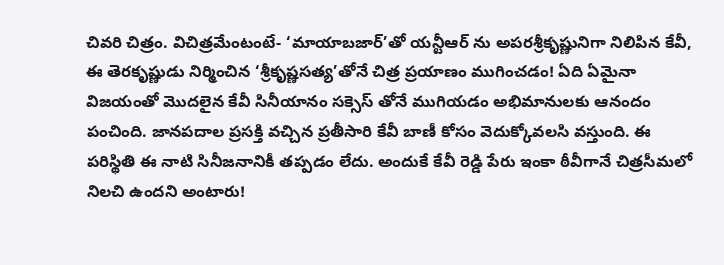చివరి చిత్రం. విచిత్రమేంటంటే- ‘మాయాబజార్’తో యన్టీఆర్ ను అపరశ్రీకృష్ణునిగా నిలిపిన కేవీ, ఈ తెరకృష్ణుడు నిర్మించిన ‘శ్రీకృష్ణసత్య’తోనే చిత్ర ప్రయాణం ముగించడం! ఏది ఏమైనా విజయంతో మొదలైన కేవీ సినీయానం సక్సెస్ తోనే ముగియడం అభిమానులకు ఆనందం పంచింది. జానపదాల ప్రసక్తి వచ్చిన ప్రతీసారి కేవీ బాణీ కోసం వెదుక్కోవలసి వస్తుంది. ఈ పరిస్థితి ఈ నాటి సినీజనానికీ తప్పడం లేదు. అందుకే కేవీ రెడ్డి పేరు ఇంకా ఠీవీగానే చిత్రసీమలో నిలచి ఉందని అంటారు!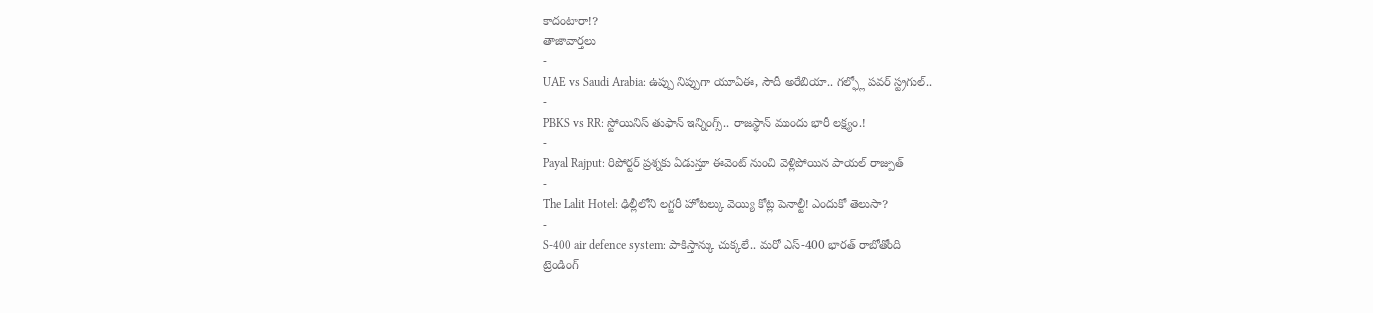కాదంటారా!?
తాజావార్తలు
-
UAE vs Saudi Arabia: ఉప్పు నిప్పుగా యూఏఈ, సౌదీ అరేబియా.. గల్ఫ్లో పవర్ స్ట్రగుల్..
-
PBKS vs RR: స్టోయినిస్ తుఫాన్ ఇన్నింగ్స్.. రాజస్థాన్ ముందు భారీ లక్ష్యం.!
-
Payal Rajput: రిపోర్టర్ ప్రశ్నకు ఏడుస్తూ ఈవెంట్ నుంచి వెళ్లిపోయిన పాయల్ రాజ్పుత్
-
The Lalit Hotel: ఢిల్లీలోని లగ్జరీ హోటల్కు వెయ్యి కోట్ల పెనాల్టీ! ఎందుకో తెలుసా?
-
S-400 air defence system: పాకిస్తాన్కు చుక్కలే.. మరో ఎస్-400 భారత్ రాబోతోంది
ట్రెండింగ్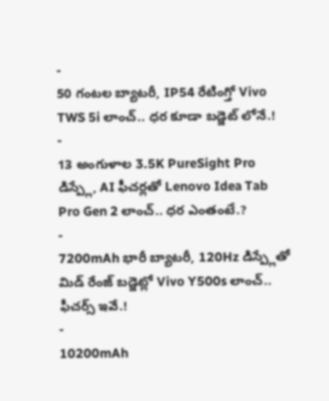-
50 గంటల బ్యాటరీ, IP54 రేటింగ్తో Vivo TWS 5i లాంచ్.. ధర కూడా బడ్జెట్ లోనే.!
-
13 అంగుళాల 3.5K PureSight Pro డిస్ప్లే, AI ఫీచర్లతో Lenovo Idea Tab Pro Gen 2 లాంచ్.. ధర ఎంతంటే.?
-
7200mAh భారీ బ్యాటరీ, 120Hz డిస్ప్లేతో మిడ్ రేంజ్ బడ్జెట్లో Vivo Y500s లాంచ్.. ఫీచర్స్ ఇవే.!
-
10200mAh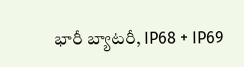భారీ బ్యాటరీ, IP68 + IP69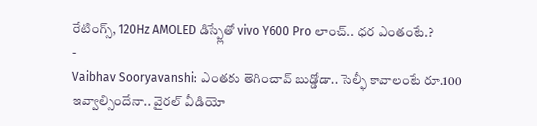రేటింగ్స్, 120Hz AMOLED డిస్ప్లేతో vivo Y600 Pro లాంచ్.. ధర ఎంతంటే.?
-
Vaibhav Sooryavanshi: ఎంతకు తెగించావ్ బుడ్డోడా.. సెల్ఫీ కావాలంటే రూ.100 ఇవ్వాల్సిందేనా.. వైరల్ వీడియో